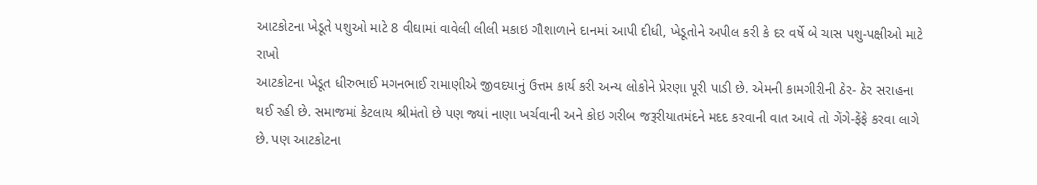આટકોટના ખેડૂતે પશુઓ માટે 8 વીઘામાં વાવેલી લીલી મકાઇ ગૌશાળાને દાનમાં આપી દીધી, ખેડૂતોને અપીલ કરી કે દર વર્ષે બે ચાસ પશુ-પક્ષીઓ માટે રાખો
આટકોટના ખેડૂત ધીરુભાઈ મગનભાઈ રામાણીએ જીવદયાનું ઉત્તમ કાર્ય કરી અન્ય લોકોને પ્રેરણા પૂરી પાડી છે. એમની કામગીરીની ઠેર- ઠેર સરાહના થઈ રહી છે. સમાજમાં કેટલાય શ્રીમંતો છે પણ જ્યાં નાણા ખર્ચવાની અને કોઇ ગરીબ જરૂરીયાતમંદને મદદ કરવાની વાત આવે તો ગેંગે-ફેંફે કરવા લાગે છે. પણ આટકોટના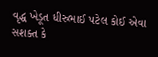વૃદ્ધ ખેડૂત ધીરુભાઈ પટેલ કોઈ એવા સશક્ત કે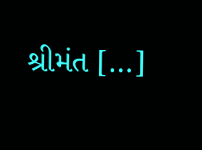શ્રીમંત […]